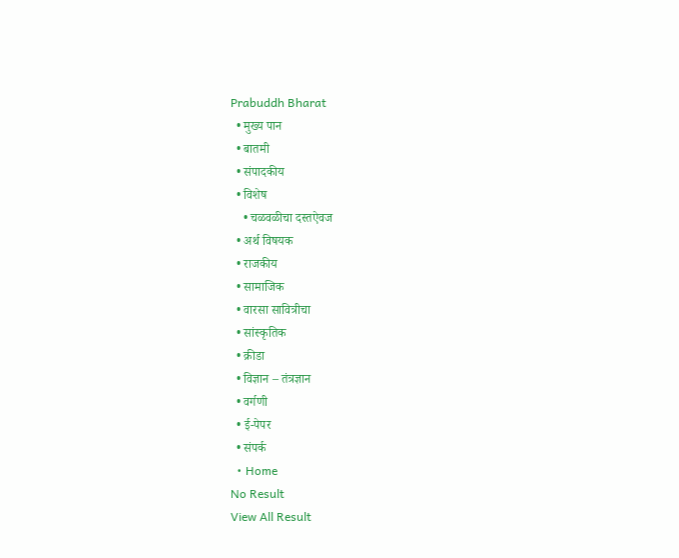Prabuddh Bharat
  • मुख्य पान
  • बातमी
  • संपादकीय
  • विशेष
    • चळवळीचा दस्तऐवज
  • अर्थ विषयक
  • राजकीय
  • सामाजिक
  • वारसा सावित्रीचा
  • सांस्कृतिक
  • क्रीडा
  • विज्ञान – तंत्रज्ञान
  • वर्गणी
  • ई-पेपर
  • संपर्क
  • Home
No Result
View All Result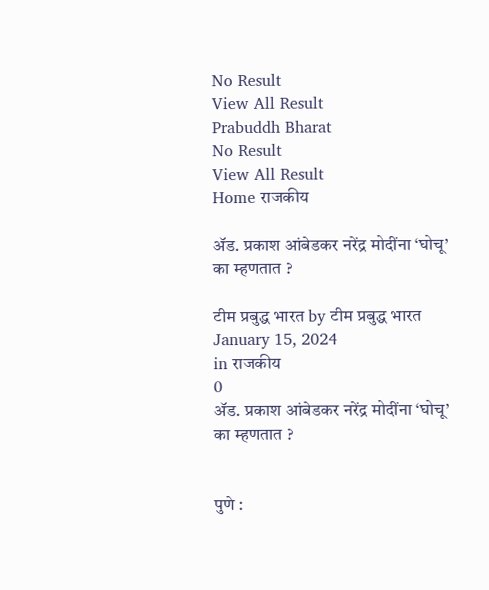No Result
View All Result
Prabuddh Bharat
No Result
View All Result
Home राजकीय

ॲड. प्रकाश आंबेडकर नरेंद्र मोदींना ‘घोचू’ का म्हणतात ?

टीम प्रबुद्ध भारत by टीम प्रबुद्ध भारत
January 15, 2024
in राजकीय
0
ॲड. प्रकाश आंबेडकर नरेंद्र मोदींना ‘घोचू’ का म्हणतात ?


पुणे :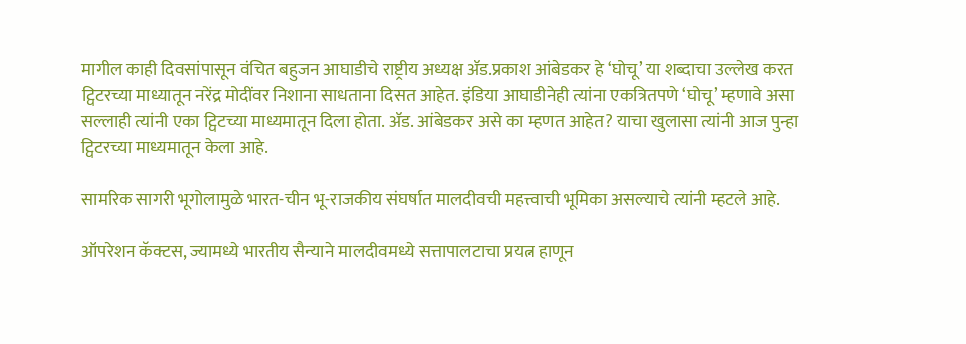मागील काही दिवसांपासून वंचित बहुजन आघाडीचे राष्ट्रीय अध्यक्ष ॲड.प्रकाश आंबेडकर हे ‘घोचू’ या शब्दाचा उल्लेख करत ट्विटरच्या माध्यातून नरेंद्र मोदींवर निशाना साधताना दिसत आहेत. इंडिया आघाडीनेही त्यांना एकत्रितपणे ‘घोचू’ म्हणावे असा सल्लाही त्यांनी एका ट्विटच्या माध्यमातून दिला होता. ॲड. आंबेडकर असे का म्हणत आहेत? याचा खुलासा त्यांनी आज पुन्हा ट्विटरच्या माध्यमातून केला आहे.

सामरिक सागरी भूगोलामुळे भारत-चीन भू-राजकीय संघर्षात मालदीवची महत्त्वाची भूमिका असल्याचे त्यांनी म्हटले आहे.

ऑपरेशन कॅक्टस, ज्यामध्ये भारतीय सैन्याने मालदीवमध्ये सत्तापालटाचा प्रयत्न हाणून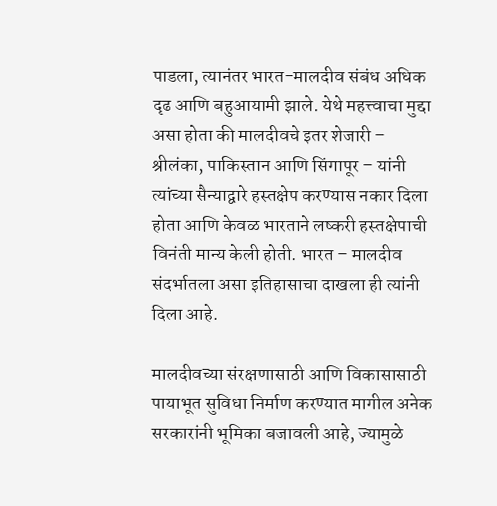पाडला, त्यानंतर भारत-मालदीव संबंध अधिक दृढ आणि बहुआयामी झाले. येथे महत्त्वाचा मुद्दा असा होता की मालदीवचे इतर शेजारी – श्रीलंका, पाकिस्तान आणि सिंगापूर – यांनी त्यांच्या सैन्याद्वारे हस्तक्षेप करण्यास नकार दिला होता आणि केवळ भारताने लष्करी हस्तक्षेपाची विनंती मान्य केली होती. भारत – मालदीव संदर्भातला असा इतिहासाचा दाखला ही त्यांनी दिला आहे.

मालदीवच्या संरक्षणासाठी आणि विकासासाठी पायाभूत सुविधा निर्माण करण्यात मागील अनेक सरकारांनी भूमिका बजावली आहे, ज्यामुळे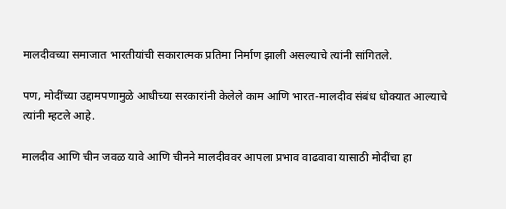मालदीवच्या समाजात भारतीयांची सकारात्मक प्रतिमा निर्माण झाली असल्याचे त्यांनी सांगितले.

पण, मोदींच्या उद्दामपणामुळे आधीच्या सरकारांनी केलेले काम आणि भारत-मालदीव संबंध धोक्यात आल्याचे त्यांनी म्हटले आहे.

मालदीव आणि चीन जवळ यावे आणि चीनने मालदीववर आपला प्रभाव वाढवावा यासाठी मोदींचा हा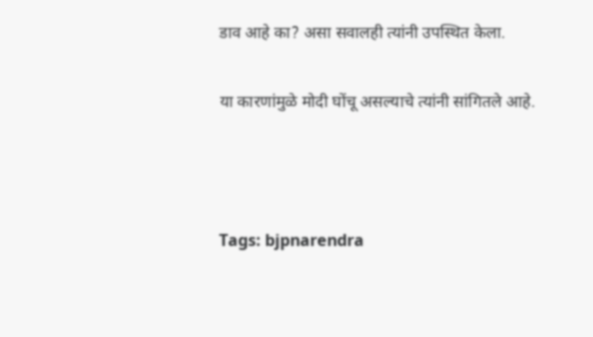डाव आहे का? असा सवालही त्यांनी उपस्थित केला.

या कारणांमुळे मोदी घोंचू असल्याचे त्यांनी सांगितले आहे.



Tags: bjpnarendra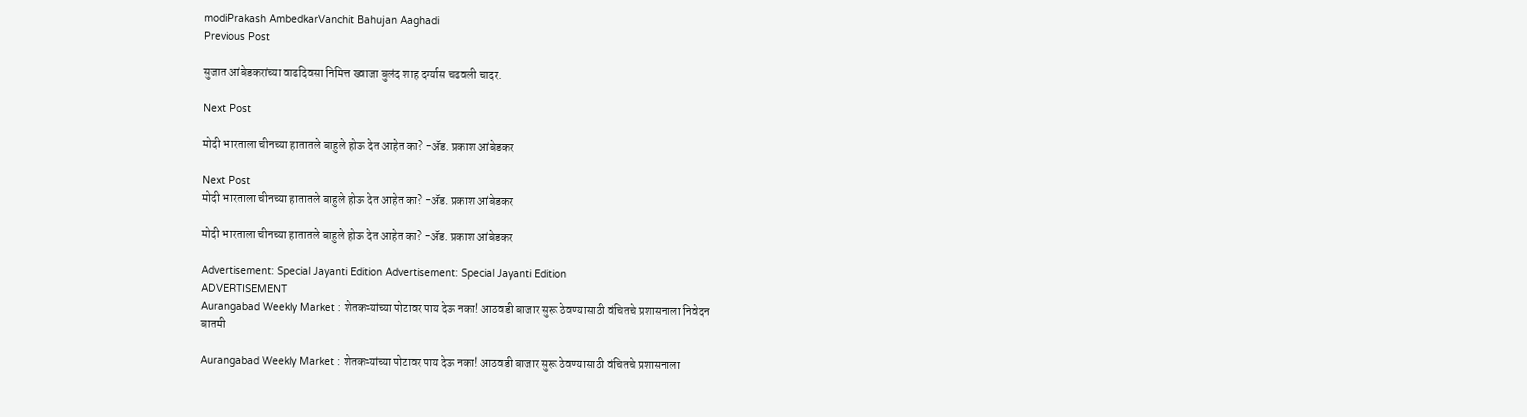modiPrakash AmbedkarVanchit Bahujan Aaghadi
Previous Post

सुजात आंबेडकरांच्या वाढदिवसा निमित्त ख्वाजा बुलंद शाह दर्ग्यास चढवली चादर.

Next Post

मोदी भारताला चीनच्या हातातले बाहुले होऊ देत आहेत का? -ॲड. प्रकाश आंबेडकर

Next Post
मोदी भारताला चीनच्या हातातले बाहुले होऊ देत आहेत का? -ॲड. प्रकाश आंबेडकर

मोदी भारताला चीनच्या हातातले बाहुले होऊ देत आहेत का? -ॲड. प्रकाश आंबेडकर

Advertisement: Special Jayanti Edition Advertisement: Special Jayanti Edition
ADVERTISEMENT
Aurangabad Weekly Market : शेतकऱ्यांच्या पोटावर पाय देऊ नका! आठवडी बाजार सुरू ठेवण्यासाठी वंचितचे प्रशासनाला निवेदन
बातमी

Aurangabad Weekly Market : शेतकऱ्यांच्या पोटावर पाय देऊ नका! आठवडी बाजार सुरू ठेवण्यासाठी वंचितचे प्रशासनाला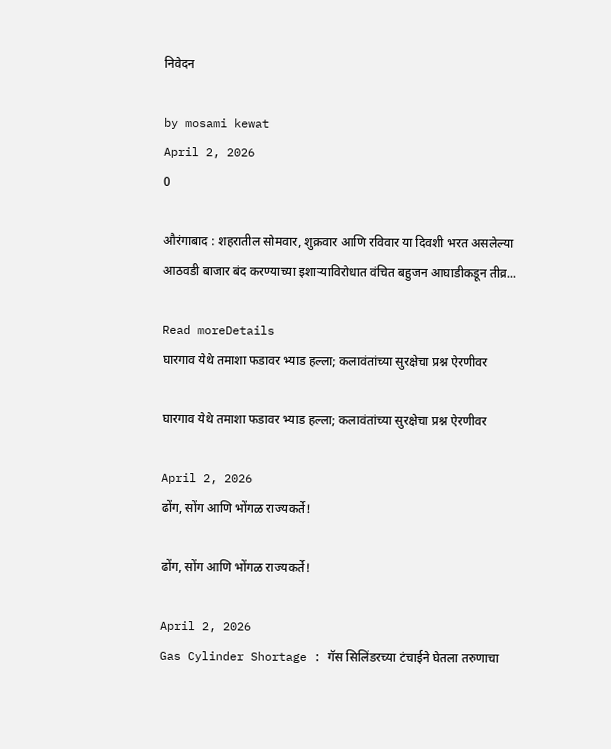निवेदन

by mosami kewat
April 2, 2026
0

औरंगाबाद : शहरातील सोमवार, शुक्रवार आणि रविवार या दिवशी भरत असलेल्या आठवडी बाजार बंद करण्याच्या इशाऱ्याविरोधात वंचित बहुजन आघाडीकडून तीव्र...

Read moreDetails
घारगाव येथे तमाशा फडावर भ्याड हल्ला; कलावंतांच्या सुरक्षेचा प्रश्न ऐरणीवर

घारगाव येथे तमाशा फडावर भ्याड हल्ला; कलावंतांच्या सुरक्षेचा प्रश्न ऐरणीवर

April 2, 2026
ढोंग, सोंग आणि भोंगळ राज्यकर्ते!

ढोंग, सोंग आणि भोंगळ राज्यकर्ते!

April 2, 2026
Gas Cylinder Shortage : गॅस सिलिंडरच्या टंचाईने घेतला तरुणाचा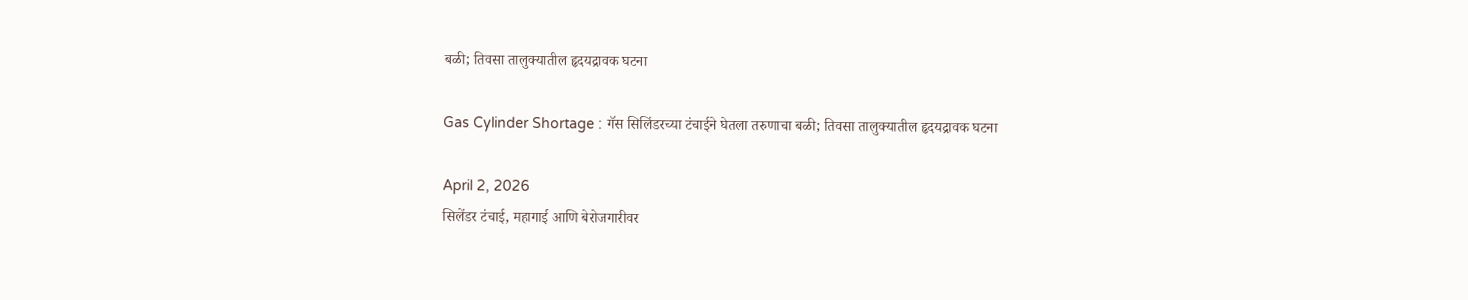बळी; तिवसा तालुक्यातील हृदयद्रावक घटना

Gas Cylinder Shortage : गॅस सिलिंडरच्या टंचाईने घेतला तरुणाचा बळी; तिवसा तालुक्यातील हृदयद्रावक घटना

April 2, 2026
सिलेंडर टंचाई, महागाई आणि बेरोजगारीवर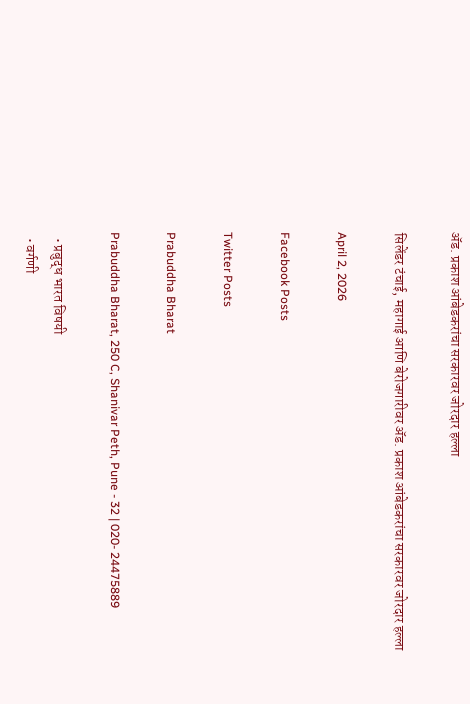ॲड. प्रकाश आंबेडकरांचा सरकारवर जोरदार हल्ला

सिलेंडर टंचाई, महागाई आणि बेरोजगारीवर ॲड. प्रकाश आंबेडकरांचा सरकारवर जोरदार हल्ला

April 2, 2026

Facebook Posts

Twitter Posts

Prabuddha Bharat

Prabuddha Bharat, 250 C, Shanivar Peth, Pune - 32 | 020- 24475889

  • प्रबुद्ध भारत विषयी
  • वर्गणी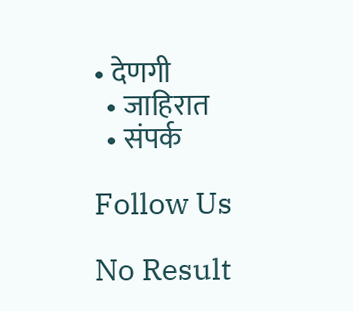• देणगी
  • जाहिरात
  • संपर्क

Follow Us

No Result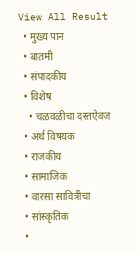View All Result
  • मुख्य पान
  • बातमी
  • संपादकीय
  • विशेष
    • चळवळीचा दस्तऐवज
  • अर्थ विषयक
  • राजकीय
  • सामाजिक
  • वारसा सावित्रीचा
  • सांस्कृतिक
  •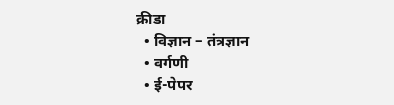क्रीडा
  • विज्ञान – तंत्रज्ञान
  • वर्गणी
  • ई-पेपर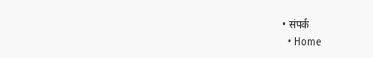• संपर्क
  • Home